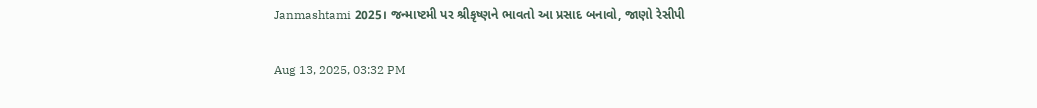Janmashtami 2025। જન્માષ્ટમી પર શ્રીકૃષ્ણને ભાવતો આ પ્રસાદ બનાવો, જાણો રેસીપી

Aug 13, 2025, 03:32 PM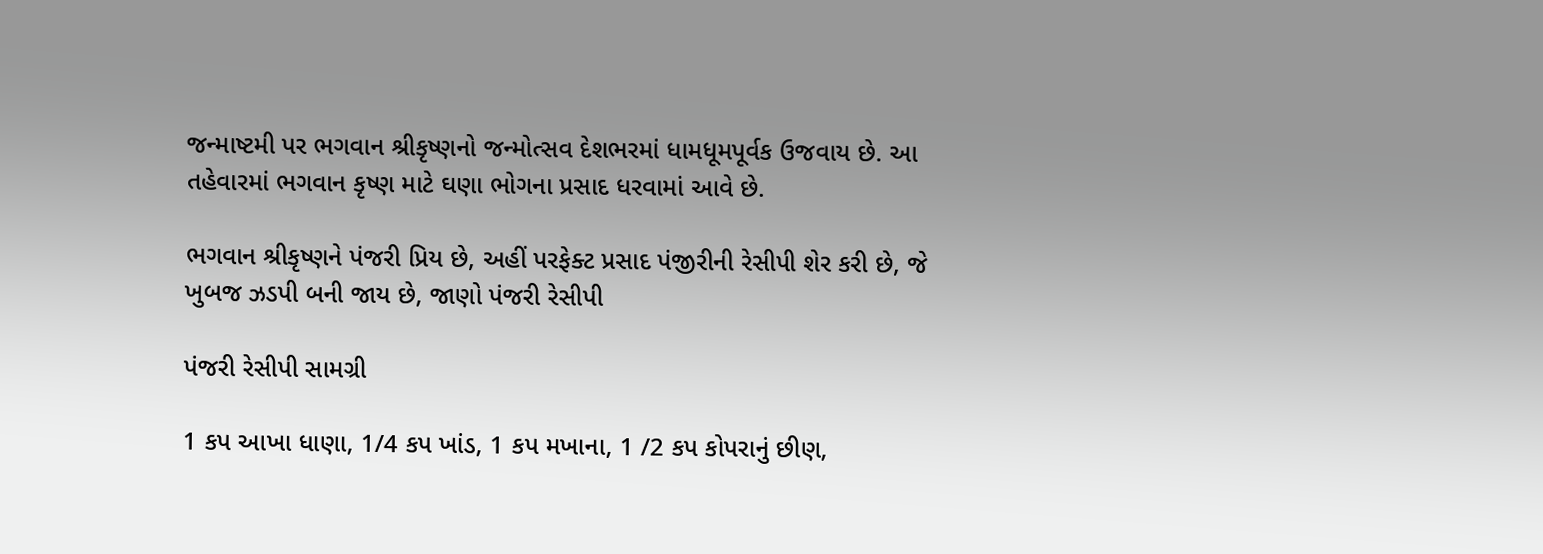જન્માષ્ટમી પર ભગવાન શ્રીકૃષ્ણનો જન્મોત્સવ દેશભરમાં ધામધૂમપૂર્વક ઉજવાય છે. આ તહેવારમાં ભગવાન કૃષ્ણ માટે ઘણા ભોગના પ્રસાદ ધરવામાં આવે છે.

ભગવાન શ્રીકૃષ્ણને પંજરી પ્રિય છે, અહીં પરફેક્ટ પ્રસાદ પંજીરીની રેસીપી શેર કરી છે, જે ખુબજ ઝડપી બની જાય છે, જાણો પંજરી રેસીપી

પંજરી રેસીપી સામગ્રી

1 કપ આખા ધાણા, 1/4 કપ ખાંડ, 1 કપ મખાના, 1 /2 કપ કોપરાનું છીણ,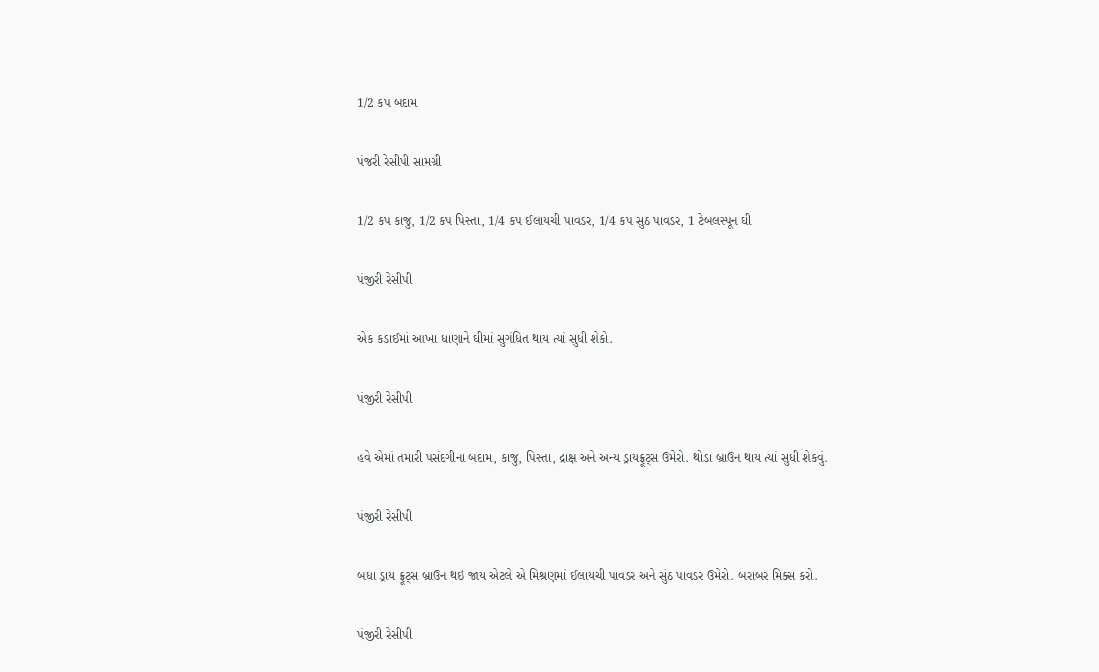1/2 કપ બદામ

પંજરી રેસીપી સામગ્રી

1/2 કપ કાજુ, 1/2 કપ પિસ્તા, 1/4 કપ ઈલાયચી પાવડર, 1/4 કપ સુઠ પાવડર, 1 ટેબલસ્પૂન ઘી

પંજીરી રેસીપી

એક કડાઈમાં આખા ધાણાને ઘીમાં સુગંધિત થાય ત્યાં સુધી શેકો.

પંજીરી રેસીપી

હવે એમાં તમારી પસંદગીના બદામ, કાજુ, પિસ્તા, દ્રાક્ષ અને અન્ય ડ્રાયફ્રૂટ્સ ઉમેરો. થોડા બ્રાઉન થાય ત્યાં સુધી શેકવું.

પંજીરી રેસીપી

બધા ડ્રાય ફ્રૂટ્સ બ્રાઉન થઇ જાય એટલે એ મિશ્રણમાં ઈલાયચી પાવડર અને સુંઠ પાવડર ઉમેરો. બરાબર મિક્સ કરો.

પંજીરી રેસીપી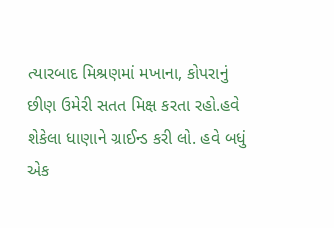ત્યારબાદ મિશ્રણમાં મખાના, કોપરાનું છીણ ઉમેરી સતત મિક્ષ કરતા રહો.હવે શેકેલા ધાણાને ગ્રાઈન્ડ કરી લો. હવે બધું એક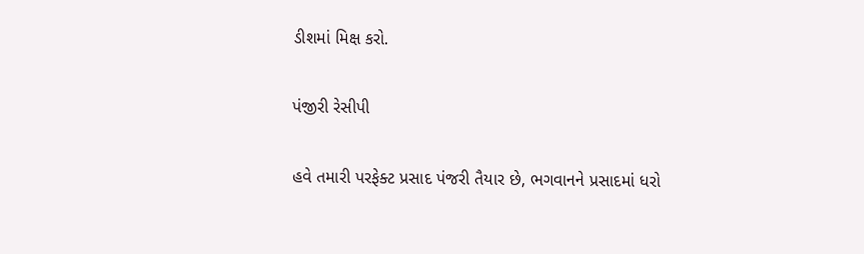ડીશમાં મિક્ષ કરો.

પંજીરી રેસીપી

હવે તમારી પરફેક્ટ પ્રસાદ પંજરી તૈયાર છે, ભગવાનને પ્રસાદમાં ધરો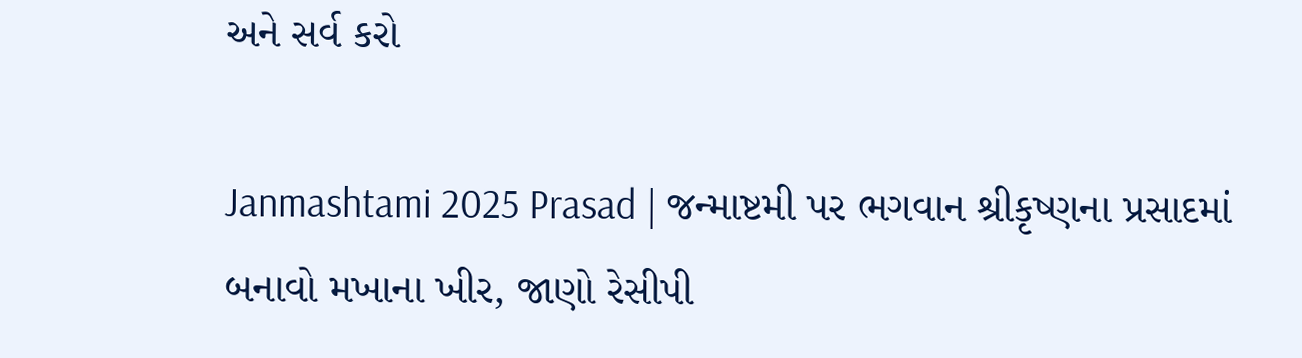અને સર્વ કરો

Janmashtami 2025 Prasad | જન્માષ્ટમી પર ભગવાન શ્રીકૃષ્ણના પ્રસાદમાં બનાવો મખાના ખીર, જાણો રેસીપી